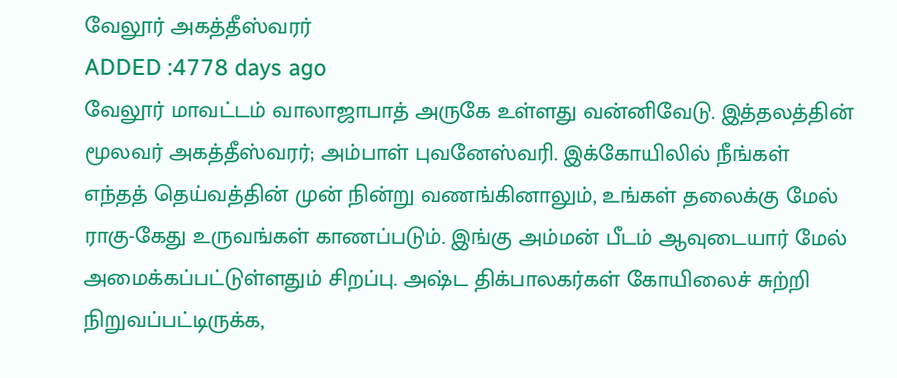வேலூர் அகத்தீஸ்வரர்
ADDED :4778 days ago
வேலூர் மாவட்டம் வாலாஜாபாத் அருகே உள்ளது வன்னிவேடு. இத்தலத்தின் மூலவர் அகத்தீஸ்வரர்; அம்பாள் புவனேஸ்வரி. இக்கோயிலில் நீங்கள் எந்தத் தெய்வத்தின் முன் நின்று வணங்கினாலும், உங்கள் தலைக்கு மேல் ராகு-கேது உருவங்கள் காணப்படும். இங்கு அம்மன் பீடம் ஆவுடையார் மேல் அமைக்கப்பட்டுள்ளதும் சிறப்பு. அஷ்ட திக்பாலகர்கள் கோயிலைச் சுற்றி நிறுவப்பட்டிருக்க,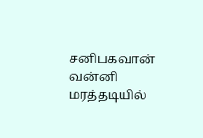சனிபகவான் வன்னி மரத்தடியில்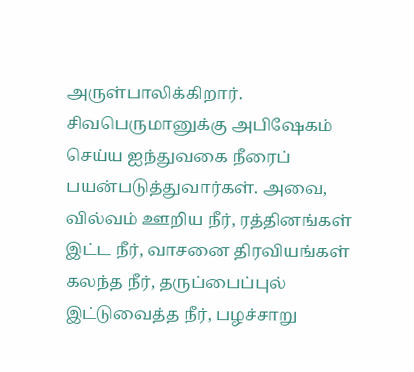அருள்பாலிக்கிறார்.
சிவபெருமானுக்கு அபிஷேகம் செய்ய ஐந்துவகை நீரைப் பயன்படுத்துவார்கள். அவை, வில்வம் ஊறிய நீர், ரத்தினங்கள் இட்ட நீர், வாசனை திரவியங்கள் கலந்த நீர், தருப்பைப்புல் இட்டுவைத்த நீர், பழச்சாறு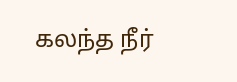கலந்த நீர்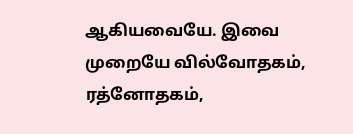ஆகியவையே. இவை முறையே வில்வோதகம், ரத்னோதகம்,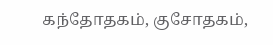கந்தோதகம், குசோதகம்,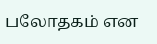பலோதகம் என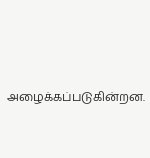அழைக்கப்படுகின்றன.